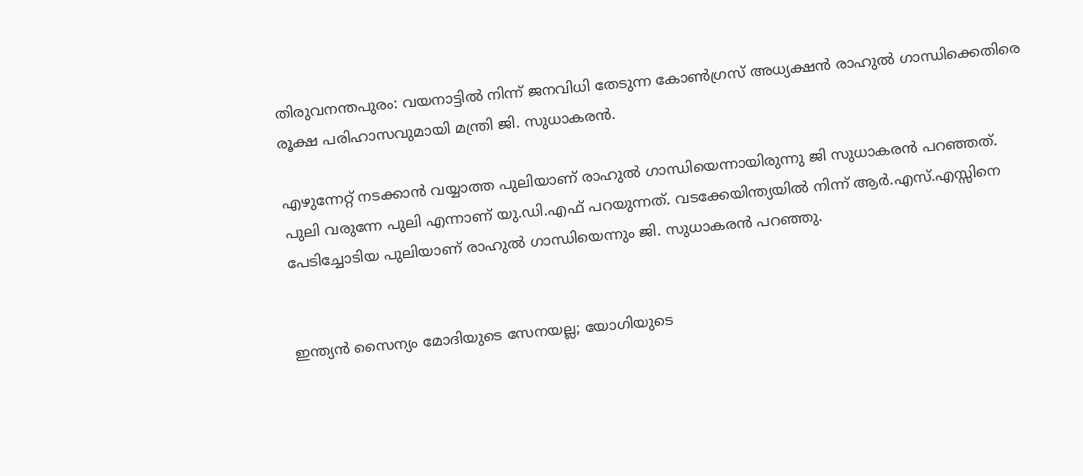തിരുവനന്തപുരം: വയനാട്ടില്‍ നിന്ന് ജനവിധി തേടുന്ന കോണ്‍ഗ്രസ് അധ്യക്ഷന്‍ രാഹുല്‍ ഗാന്ധിക്കെതിരെ രൂക്ഷ പരിഹാസവുമായി മന്ത്രി ജി. സുധാകരന്‍.

എഴുന്നേറ്റ് നടക്കാന്‍ വയ്യാത്ത പുലിയാണ് രാഹുല്‍ ഗാന്ധിയെന്നായിരുന്നു ജി സുധാകരന്‍ പറഞ്ഞത്. പുലി വരുന്നേ പുലി എന്നാണ് യു.ഡി.എഫ് പറയുന്നത്. വടക്കേയിന്ത്യയില്‍ നിന്ന് ആര്‍.എസ്.എസ്സിനെ പേടിച്ചോടിയ പുലിയാണ് രാഹുല്‍ ഗാന്ധിയെന്നും ജി. സുധാകരന്‍ പറഞ്ഞു.


ഇന്ത്യന്‍ സൈന്യം മോദിയുടെ സേനയല്ല; യോഗിയുടെ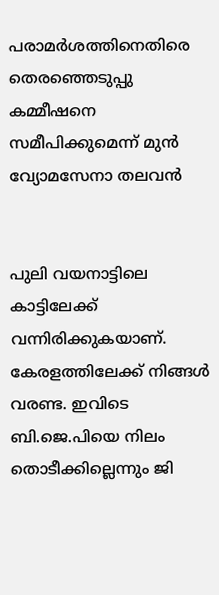പരാമര്‍ശത്തിനെതിരെ തെരഞ്ഞെടുപ്പു കമ്മീഷനെ സമീപിക്കുമെന്ന് മുന്‍ വ്യോമസേനാ തലവന്‍


പുലി വയനാട്ടിലെ കാട്ടിലേക്ക് വന്നിരിക്കുകയാണ്. കേരളത്തിലേക്ക് നിങ്ങള്‍ വരണ്ട. ഇവിടെ ബി.ജെ.പിയെ നിലം തൊടീക്കില്ലെന്നും ജി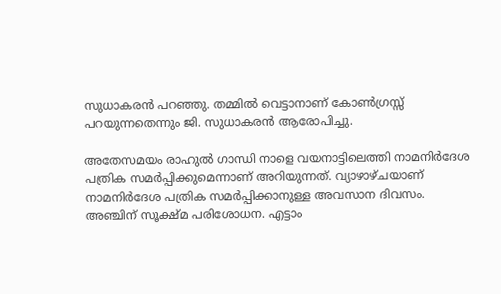സുധാകരന്‍ പറഞ്ഞു. തമ്മില്‍ വെട്ടാനാണ് കോണ്‍ഗ്രസ്സ് പറയുന്നതെന്നും ജി. സുധാകരന്‍ ആരോപിച്ചു.

അതേസമയം രാഹുല്‍ ഗാന്ധി നാളെ വയനാട്ടിലെത്തി നാമനിര്‍ദേശ പത്രിക സമര്‍പ്പിക്കുമെന്നാണ് അറിയുന്നത്. വ്യാഴാഴ്ചയാണ് നാമനിര്‍ദേശ പത്രിക സമര്‍പ്പിക്കാനുള്ള അവസാന ദിവസം. അഞ്ചിന് സൂക്ഷ്മ പരിശോധന. എട്ടാം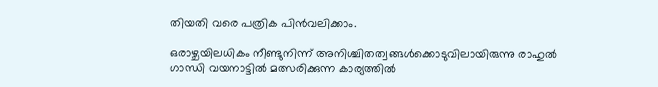തിയതി വരെ പത്രിക പിന്‍വലിക്കാം.

ഒരാഴ്ചയിലധികം നീണ്ടുനിന്ന് അനിശ്ചിതത്വങ്ങള്‍ക്കൊടുവിലായിരുന്നു രാഹുല്‍ ഗാന്ധി വയനാട്ടില്‍ മത്സരിക്കുന്ന കാര്യത്തില്‍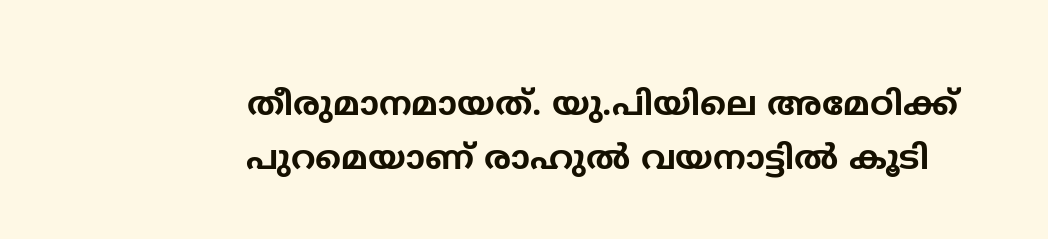തീരുമാനമായത്. യു.പിയിലെ അമേഠിക്ക് പുറമെയാണ് രാഹുല്‍ വയനാട്ടില്‍ കൂടി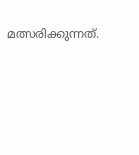മത്സരിക്കുന്നത്.